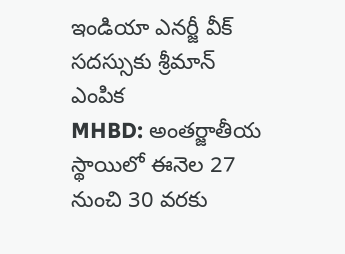ఇండియా ఎనర్జీ వీక్ సదస్సుకు శ్రీమాన్ ఎంపిక
MHBD: అంతర్జాతీయ స్థాయిలో ఈనెల 27 నుంచి 30 వరకు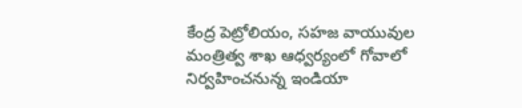కేంద్ర పెట్రోలియం, సహజ వాయువుల మంత్రిత్వ శాఖ ఆధ్వర్యంలో గోవాలో నిర్వహించనున్న ఇండియా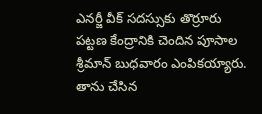ఎనర్జీ వీక్ సదస్సుకు తొర్రూరు పట్టణ కేంద్రానికి చెందిన పూసాల శ్రీమాన్ బుధవారం ఎంపికయ్యారు. తాను చేసిన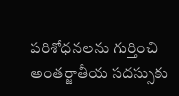పరిశోధనలను గుర్తించి అంతర్జాతీయ సదస్సుకు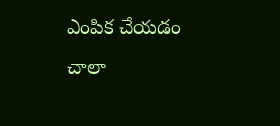ఎంపిక చేయడం చాలా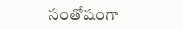సంతోషంగా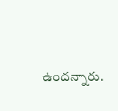ఉందన్నారు.